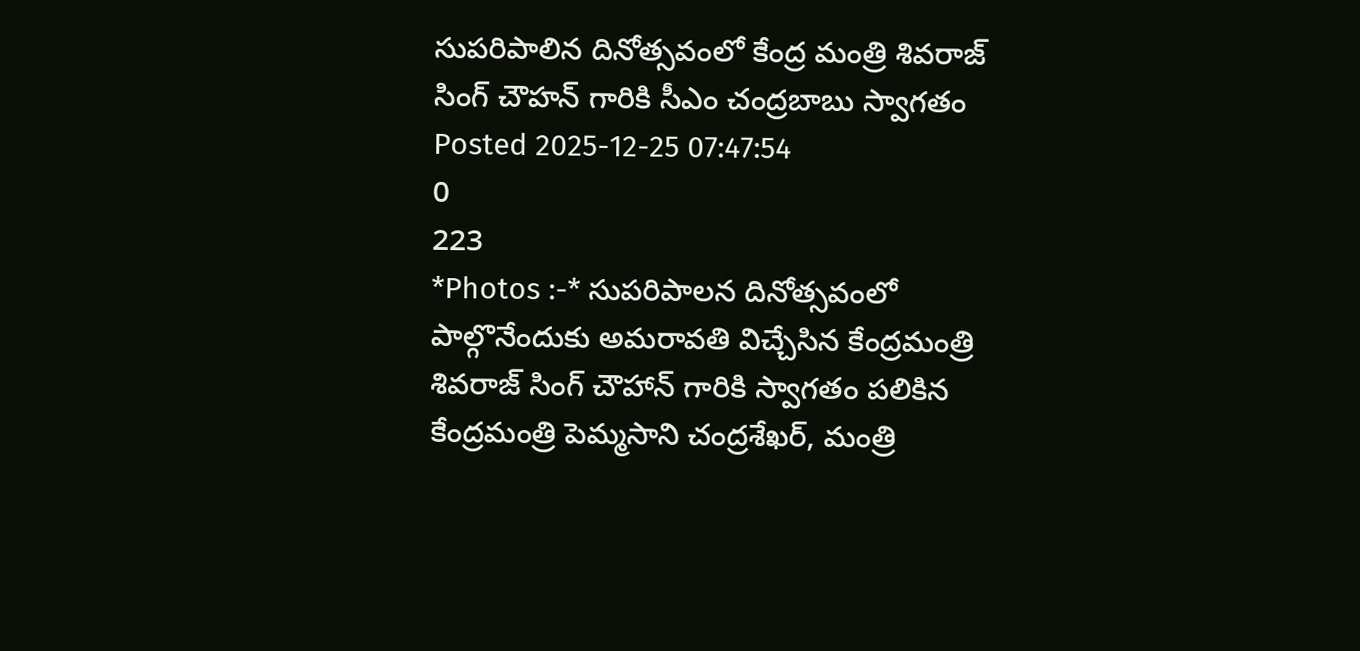సుపరిపాలిన దినోత్సవంలో కేంద్ర మంత్రి శివరాజ్ సింగ్ చౌహన్ గారికి సీఎం చంద్రబాబు స్వాగతం
Posted 2025-12-25 07:47:54
0
223
*Photos :-* సుపరిపాలన దినోత్సవంలో పాల్గొనేందుకు అమరావతి విచ్చేసిన కేంద్రమంత్రి శివరాజ్ సింగ్ చౌహాన్ గారికి స్వాగతం పలికిన కేంద్రమంత్రి పెమ్మసాని చంద్రశేఖర్, మంత్రి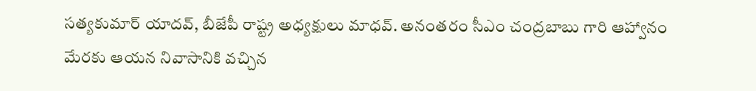సత్యకుమార్ యాదవ్, బీజేపీ రాష్ట్ర అధ్యక్షులు మాధవ్. అనంతరం సీఎం చంద్రబాబు గారి ఆహ్వానం మేరకు ఆయన నివాసానికి వచ్చిన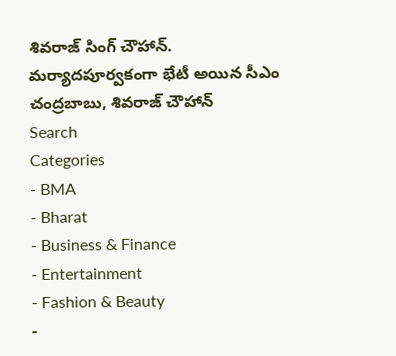శివరాజ్ సింగ్ చౌహాన్. మర్యాదపూర్వకంగా భేటీ అయిన సీఎం చంద్రబాబు, శివరాజ్ చౌహాన్
Search
Categories
- BMA
- Bharat
- Business & Finance
- Entertainment
- Fashion & Beauty
-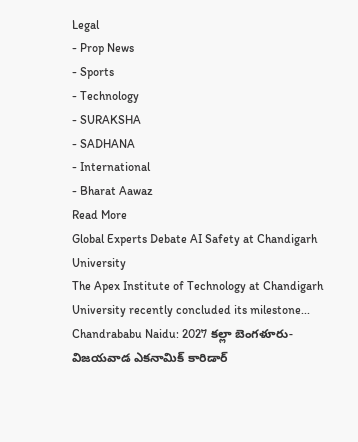Legal
- Prop News
- Sports
- Technology
- SURAKSHA
- SADHANA
- International
- Bharat Aawaz
Read More
Global Experts Debate AI Safety at Chandigarh University
The Apex Institute of Technology at Chandigarh University recently concluded its milestone...
Chandrababu Naidu: 2027 కల్లా బెంగళూరు-విజయవాడ ఎకనామిక్ కారిడార్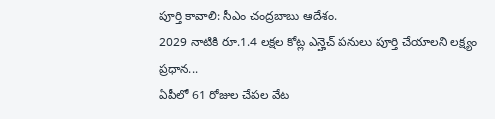పూర్తి కావాలి: సీఎం చంద్రబాబు ఆదేశం.
2029 నాటికి రూ.1.4 లక్షల కోట్ల ఎన్హెచ్ పనులు పూర్తి చేయాలని లక్ష్యం
ప్రధాన...
ఏపీలో 61 రోజుల చేపల వేట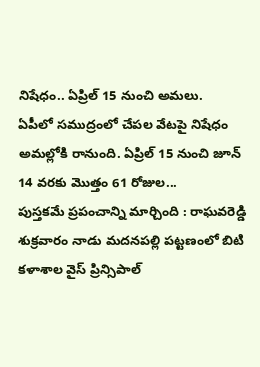నిషేధం.. ఏప్రిల్ 15 నుంచి అమలు.
ఏపీలో సముద్రంలో చేపల వేటపై నిషేధం అమల్లోకి రానుంది. ఏప్రిల్ 15 నుంచి జూన్ 14 వరకు మొత్తం 61 రోజుల...
పుస్తకమే ప్రపంచాన్ని మార్చింది : రాఘవరెడ్డి
శుక్రవారం నాడు మదనపల్లి పట్టణంలో బిటి కళాశాల వైస్ ప్రిన్సిపాల్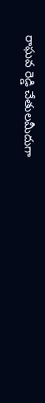రాఘవ రెడ్డి చేతులమీదుగా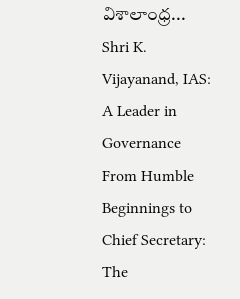విశాలాంధ్ర...
Shri K. Vijayanand, IAS: A Leader in Governance
From Humble Beginnings to Chief Secretary: The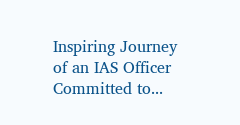Inspiring Journey of an IAS Officer Committed to...